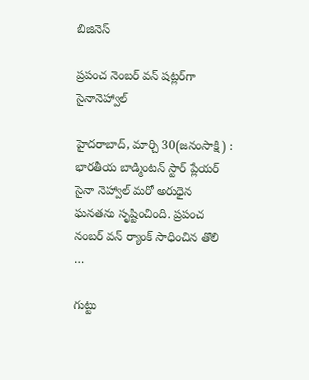బిజినెస్

ప్రపంచ నెంబర్‌ వన్‌ షట్లర్‌గా సైనానెహ్వాల్‌

హైదరాబాద్‌, మార్చి 30(జనంసాక్షి) : భారతీయ బాడ్మింటన్‌ స్టార్‌ ప్లేయర్‌ సైనా నెహ్వాల్‌ మరో అరుధైన ఘనతను సృష్టించింది. ప్రపంచ నంబర్‌ వన్‌ ర్యాంక్‌ సాధించిన తొలి …

గుట్టు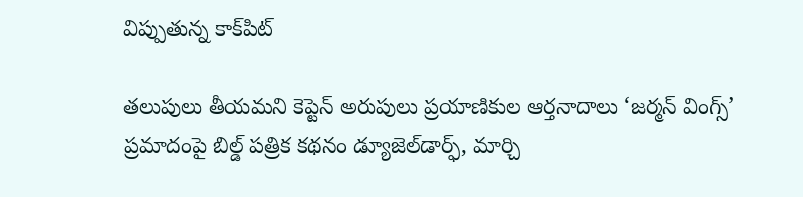విప్పుతున్న కాక్‌పిట్‌

తలుపులు తీయమని కెప్టెన్‌ అరుపులు ప్రయాణికుల ఆర్తనాదాలు ‘జర్మన్‌ వింగ్స్‌’ ప్రమాదంపై బిల్డ్‌ పత్రిక కథనం డ్యూజెల్‌డార్ఫ్‌, మార్చి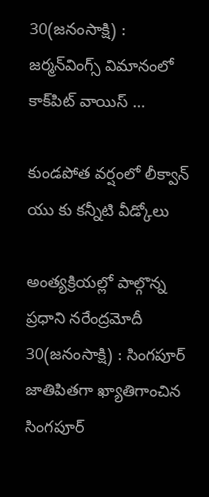30(జనంసాక్షి) : జర్మన్‌వింగ్స్‌ విమానంలో కాక్‌పిట్‌ వాయిస్‌ …

కుండపోత వర్షంలో లీక్వాన్‌ యు కు కన్నీటి వీడ్కోలు

అంత్యక్రియల్లో పాల్గొన్న ప్రధాని నరేంద్రమోదీ 30(జనంసాక్షి) : సింగపూర్‌ జాతిపితగా ఖ్యాతిగాంచిన సింగపూర్‌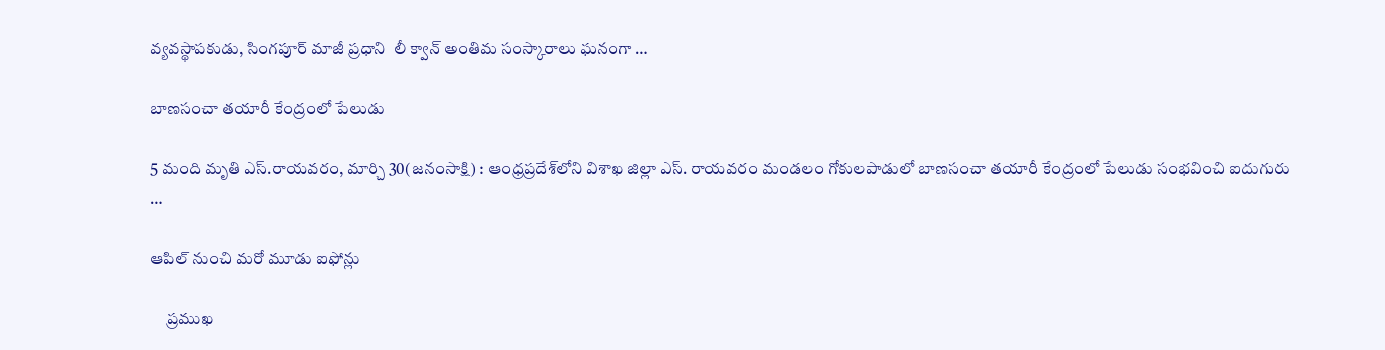వ్యవస్థాపకుడు, సింగపూర్‌ మాజీ ప్రధాని  లీ క్వాన్‌ అంతిమ సంస్కారాలు ఘనంగా …

బాణసంచా తయారీ కేంద్రంలో పేలుడు

5 మంది మృతి ఎస్‌.రాయవరం, మార్చి 30(జనంసాక్షి) : ఆంధ్రప్రదేశ్‌లోని విశాఖ జిల్లా ఎస్‌. రాయవరం మండలం గోకులపాడులో బాణసంచా తయారీ కేంద్రంలో పేలుడు సంభవించి ఐదుగురు …

ఆపిల్ నుంచి మరో మూడు ఐఫోన్లు

     ప్రముఖ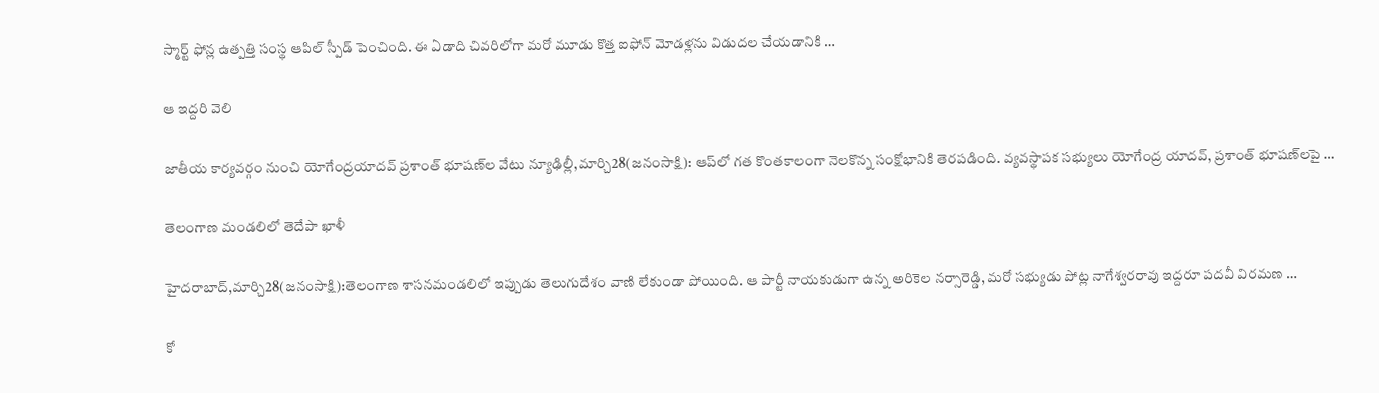స్మార్ట్ ఫోన్ల ఉత్పత్తి సంస్థ ఆపిల్ స్పీడ్ పెంచింది. ఈ ఏడాది చివరిలోగా మరో మూడు కొత్త ఐఫోన్ మోడళ్లను విడుదల చేయడానికి …

ఆ ఇద్దరి వెలి

జాతీయ కార్యవర్గం నుంచి యోగేంద్రయాదవ్‌ ప్రశాంత్‌ భూషణ్‌ల వేటు న్యూఢిల్లీ,మార్చి28(జనంసాక్షి): ఆప్‌లో గత కొంతకాలంగా నెలకొన్న సంక్షోభానికి తెరపడింది. వ్యవస్థాపక సభ్యులు యోగేంద్ర యాదవ్‌, ప్రశాంత్‌ భూషణ్‌లపై …

తెలంగాణ మండలిలో తెదేపా ఖాళీ

హైదరాబాద్‌,మార్చి28(జనంసాక్షి):తెలంగాణ శాసనమండలిలో ఇప్పుడు తెలుగుదేశం వాణి లేకుండా పోయింది. ఆ పార్టీ నాయకుడుగా ఉన్న అరికెల నర్సారెడ్డి, మరో సభ్యుడు పోట్ల నాగేశ్వరరావు ఇద్దరూ పదవీ విరమణ …

కో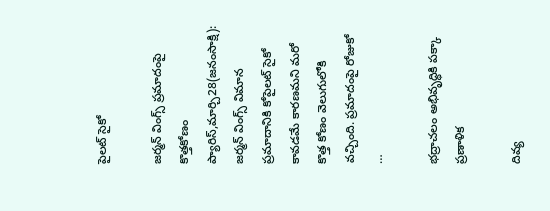పైలట్‌ సైకో

జర్మన్‌ వింగ్స్‌ ప్రమాదంపై కొత్తకోణం ప్యారిస్‌,మార్చి28(జనంసాక్షి): జర్మన్‌ వింగ్స్‌ విమాన ప్రమాదానికి కోపైలట్‌ సైకో కావడమే కారణమని మరో కొత్త కోణం వెలుగులోకి వచ్చింది. ప్రమాదంపై రోజుకో …

భద్రాచలం అభివృద్ధికి పక్కా ప్రణాళిక

దివ్య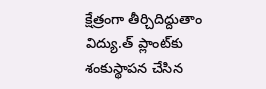క్షేత్రంగా తీర్చిదిద్దుతాం విద్యు.త్‌ ప్లాంట్‌కు శంకుస్థాపన చేసిన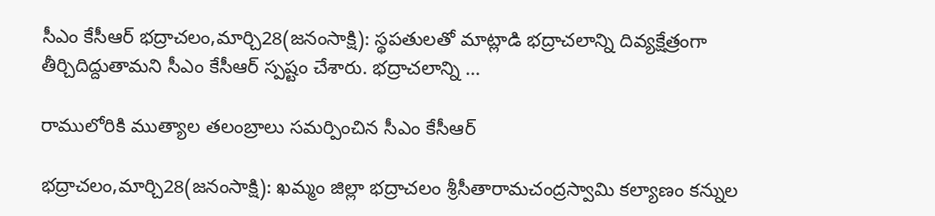సీఎం కేసీఆర్‌ భద్రాచలం,మార్చి28(జనంసాక్షి): స్థపతులతో మాట్లాడి భద్రాచలాన్ని దివ్యక్షేత్రంగా తీర్చిదిద్దుతామని సీఎం కేసీఆర్‌ స్పష్టం చేశారు. భద్రాచలాన్ని …

రాములోరికి ముత్యాల తలంబ్రాలు సమర్పించిన సీఎం కేసీఆర్‌

భద్రాచలం,మార్చి28(జనంసాక్షి): ఖమ్మం జిల్లా భద్రాచలం శ్రీసీతారామచంద్రస్వామి కల్యాణం కన్నుల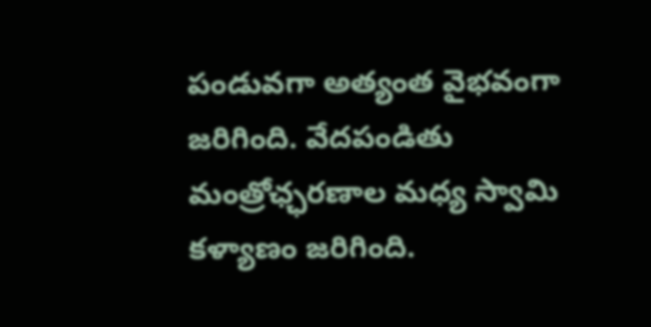పండువగా అత్యంత వైభవంగా జరిగింది. వేదపండితు మంత్రోఛ్ఛరణాల మధ్య స్వామి కళ్యాణం జరిగింది.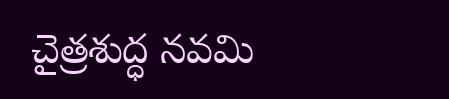చైత్రశుద్ధ నవమి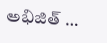అభిజిత్‌ …